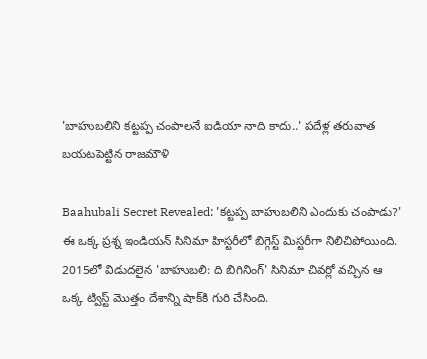'బాహుబలిని కట్టప్ప చంపాలనే ఐడియా నాది కాదు..' పదేళ్ల తరువాత బయటపెట్టిన రాజమౌళి

Baahubali Secret Revealed: 'కట్టప్ప బాహుబలిని ఎందుకు చంపాడు?' ఈ ఒక్క ప్రశ్న ఇండియన్ సినిమా హిస్టరీలో బిగ్గెస్ట్ మిస్టరీగా నిలిచిపోయింది. 2015లో విడుదలైన 'బాహుబలి: ది బిగినింగ్' సినిమా చివర్లో వచ్చిన ఆ ఒక్క ట్విస్ట్ మొత్తం దేశాన్ని షాక్‌కి గురి చేసింది.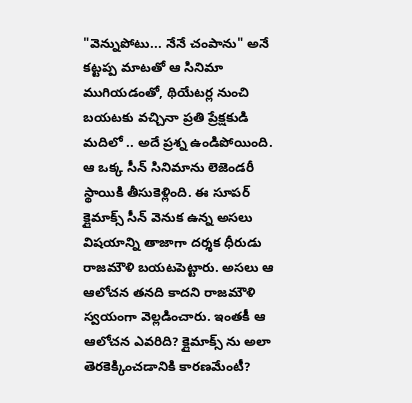"వెన్నుపోటు... నేనే చంపాను" అనే కట్టప్ప మాటతో ఆ సినిమా ముగియడంతో, థియేటర్ల నుంచి బయటకు వచ్చినా ప్రతి ప్రేక్షకుడి మదిలో .. అదే ప్రశ్న ఉండిపోయింది. ఆ ఒక్క సీన్ సినిమాను లెజెండరీ స్థాయికి తీసుకెళ్లింది. ఈ సూపర్ క్లైమాక్స్ సీన్ వెనుక ఉన్న అసలు విషయాన్ని తాజాగా దర్శక ధీరుడు రాజమౌళి బయటపెట్టారు. అసలు ఆ ఆలోచన తనది కాదని రాజమౌళి స్వయంగా వెల్లడించారు. ఇంతకీ ఆ ఆలోచన ఎవరిది? క్లైమాక్స్ ను అలా తెరకెక్కించడానికి కారణమేంటీ?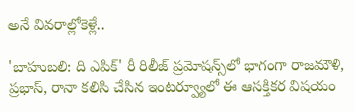అనే వివరాల్లోకెళ్లే..

'బాహుబలి: ది ఎపిక్' రీ రిలీజ్ ప్రమోషన్స్‌లో భాగంగా రాజమౌళి, ప్రభాస్, రానా కలిసి చేసిన ఇంటర్వ్యూలో ఈ ఆసక్తికర విషయం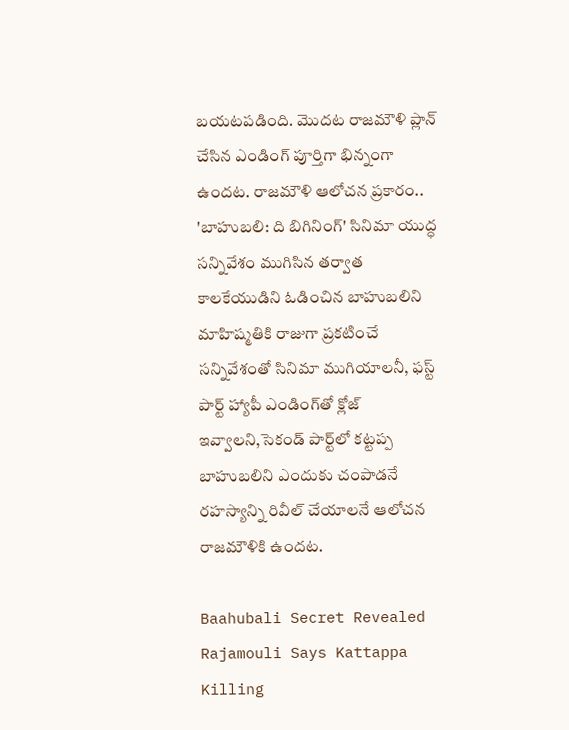బయటపడింది. మొదట రాజమౌళి ప్లాన్ చేసిన ఎండింగ్ పూర్తిగా భిన్నంగా ఉందట. రాజమౌళి ఆలోచన ప్రకారం.. 'బాహుబలి: ది బిగినింగ్' సినిమా యుద్ధ సన్నివేశం ముగిసిన తర్వాత కాలకేయుడిని ఓడించిన బాహుబలిని మాహిష్మతికి రాజుగా ప్రకటించే సన్నివేశంతో సినిమా ముగియాలనీ, ఫస్ట్ పార్ట్ హ్యాపీ ఎండింగ్‌తో క్లోజ్ ఇవ్వాలని,సెకండ్ పార్ట్‌లో కట్టప్ప బాహుబలిని ఎందుకు చంపాడనే రహస్యాన్ని రివీల్ చేయాలనే ఆలోచన రాజమౌళికి ఉందట.

Baahubali Secret Revealed Rajamouli Says Kattappa Killing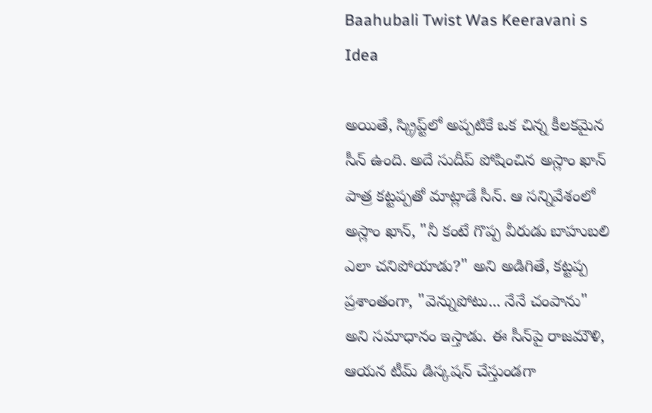Baahubali Twist Was Keeravani s Idea

అయితే, స్క్రిప్ట్‌లో అప్పటికే ఒక చిన్న కీలకమైన సీన్ ఉంది. అదే సుదీప్ పోషించిన అస్లాం ఖాన్ పాత్ర కట్టప్పతో మాట్లాడే సీన్. ఆ సన్నివేశంలో అస్లాం ఖాన్, "నీ కంటే గొప్ప వీరుడు బాహుబలి ఎలా చనిపోయాడు?" అని అడిగితే, కట్టప్ప ప్రశాంతంగా, "వెన్నుపోటు... నేనే చంపాను" అని సమాధానం ఇస్తాడు. ఈ సీన్‌పై రాజమౌళి, ఆయన టీమ్ డిస్కషన్ చేస్తుండగా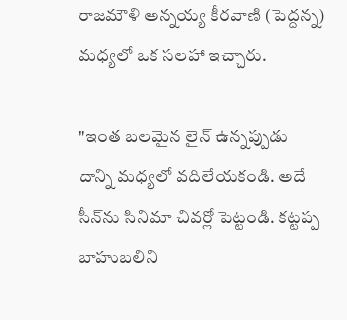రాజమౌళి అన్నయ్య కీరవాణి (పెద్దన్న) మధ్యలో ఒక సలహా ఇచ్చారు.

"ఇంత బలమైన లైన్ ఉన్నప్పుడు దాన్ని మధ్యలో వదిలేయకండి. అదే సీన్‌ను సినిమా చివర్లో పెట్టండి. కట్టప్ప బాహుబలిని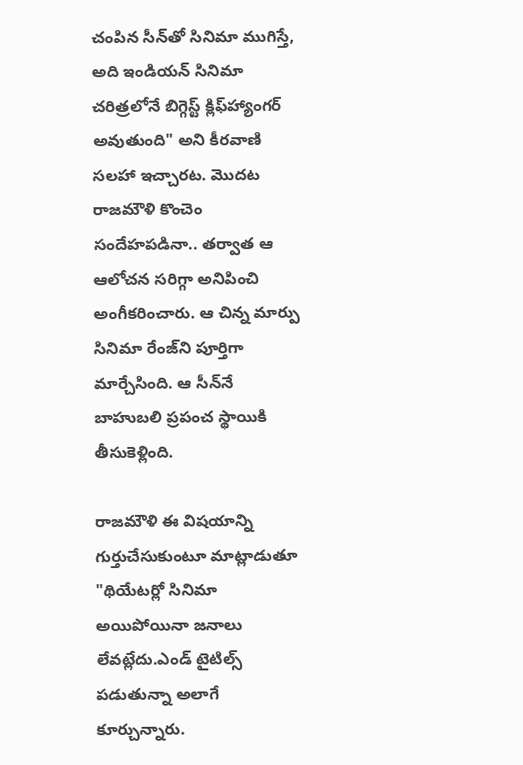చంపిన సీన్‌తో సినిమా ముగిస్తే, అది ఇండియన్ సినిమా చరిత్రలోనే బిగ్గెస్ట్ క్లిఫ్‌హ్యాంగర్ అవుతుంది" అని కీరవాణి సలహా ఇచ్చారట. మొదట రాజమౌళి కొంచెం సందేహపడినా.. తర్వాత ఆ ఆలోచన సరిగ్గా అనిపించి అంగీకరించారు. ఆ చిన్న మార్పు సినిమా రేంజ్‌ని పూర్తిగా మార్చేసింది. ఆ సీన్‌నే బాహుబలి ప్రపంచ స్థాయికి తీసుకెళ్లింది.

రాజమౌళి ఈ విషయాన్ని గుర్తుచేసుకుంటూ మాట్లాడుతూ "థియేటర్లో సినిమా అయిపోయినా జనాలు లేవట్లేదు.ఎండ్ టైటిల్స్ పడుతున్నా అలాగే కూర్చున్నారు.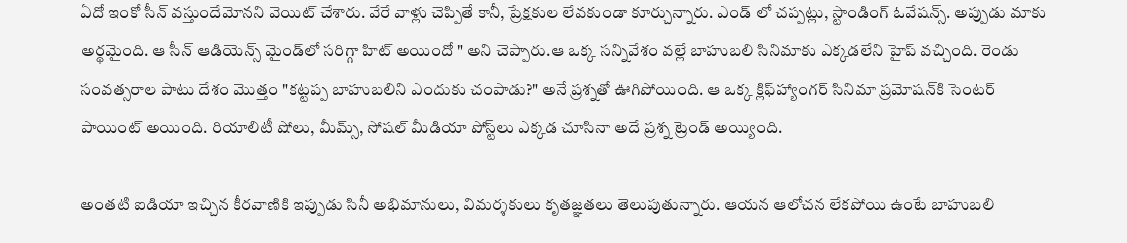ఏదో ఇంకో సీన్ వస్తుందేమోనని వెయిట్ చేశారు. వేరే వాళ్లు చెప్పితే కానీ, ప్రేక్షకుల లేవకుండా కూర్చున్నారు. ఎండ్ లో చప్పట్లు, స్టాండింగ్ ఓవేషన్స్. అప్పుడు మాకు అర్థమైంది. ఆ సీన్ ఆడియెన్స్ మైండ్‌లో సరిగ్గా హిట్ అయిందో " అని చెప్పారు.ఆ ఒక్క సన్నివేశం వల్లే బాహుబలి సినిమాకు ఎక్కడలేని హైప్ వచ్చింది. రెండు సంవత్సరాల పాటు దేశం మొత్తం "కట్టప్ప బాహుబలిని ఎందుకు చంపాడు?" అనే ప్రశ్నతో ఊగిపోయింది. ఆ ఒక్క క్లిఫ్‌హ్యాంగర్ సినిమా ప్రమోషన్‌కి సెంటర్ పాయింట్ అయింది. రియాలిటీ షోలు, మీమ్స్, సోషల్ మీడియా పోస్ట్‌లు ఎక్కడ చూసినా అదే ప్రశ్న ట్రెండ్ అయ్యింది.

అంతటి ఐడియా ఇచ్చిన కీరవాణికి ఇప్పుడు సినీ అభిమానులు, విమర్శకులు కృతజ్ఞతలు తెలుపుతున్నారు. ఆయన ఆలోచన లేకపోయి ఉంటే బాహుబలి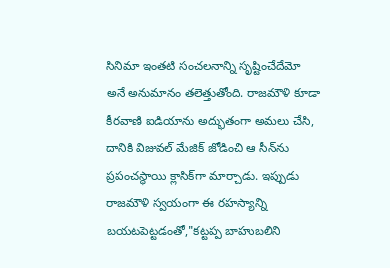సినిమా ఇంతటి సంచలనాన్ని సృష్టించేదేమో అనే అనుమానం తలెత్తుతోంది. రాజమౌళి కూడా కీరవాణి ఐడియాను అద్భుతంగా అమలు చేసి, దానికి విజువల్ మేజిక్ జోడించి ఆ సీన్‌ను ప్రపంచస్థాయి క్లాసిక్‌గా మార్చాడు. ఇప్పుడు రాజమౌళి స్వయంగా ఈ రహస్యాన్ని బయటపెట్టడంతో,"కట్టప్ప బాహుబలిని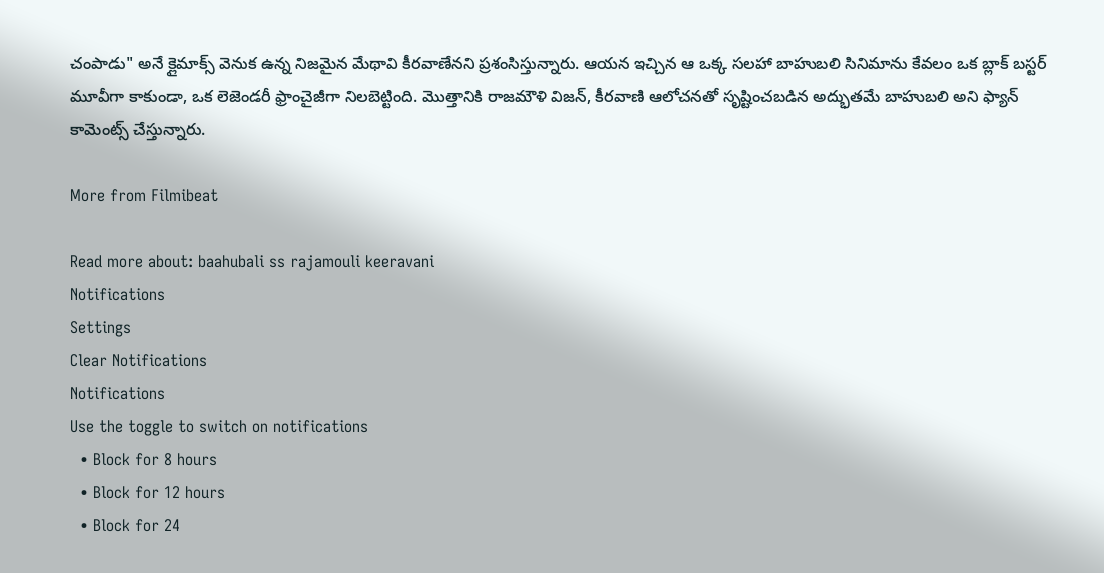చంపాడు" అనే క్లైమాక్స్ వెనుక ఉన్న నిజమైన మేథావి కీరవాణేనని ప్రశంసిస్తున్నారు. ఆయన ఇచ్చిన ఆ ఒక్క సలహా బాహుబలి సినిమాను కేవలం ఒక బ్లాక్ బస్టర్ మూవీగా కాకుండా, ఒక లెజెండరీ ఫ్రాంచైజీగా నిలబెట్టింది. మొత్తానికి రాజమౌళి విజన్‌, కీరవాణి ఆలోచనతో సృష్టించబడిన అద్భుతమే బాహుబలి అని ఫ్యాన్ కామెంట్స్ చేస్తున్నారు.

More from Filmibeat

Read more about: baahubali ss rajamouli keeravani
Notifications
Settings
Clear Notifications
Notifications
Use the toggle to switch on notifications
  • Block for 8 hours
  • Block for 12 hours
  • Block for 24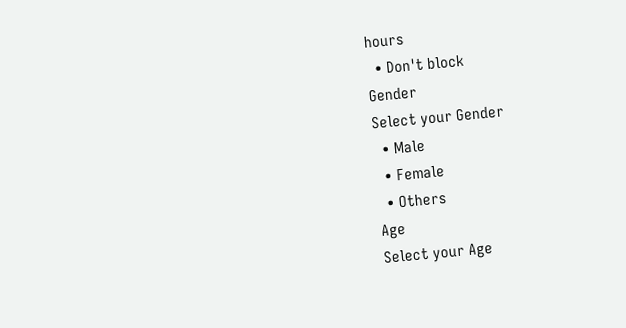hours
  • Don't block
Gender
Select your Gender
  • Male
  • Female
  • Others
Age
Select your Age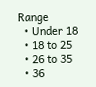Range
  • Under 18
  • 18 to 25
  • 26 to 35
  • 36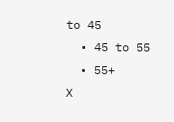to 45
  • 45 to 55
  • 55+
X